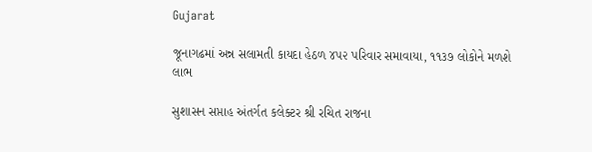Gujarat

જૂનાગઢમાં અન્ન સલામતી કાયદા હેઠળ ૪૫૨ પરિવાર સમાવાયા, ૧૧૩૭ લોકોને મળશે લાભ

સુશાસન સપ્તાહ અંતર્ગત કલેક્ટર શ્રી રચિત રાજના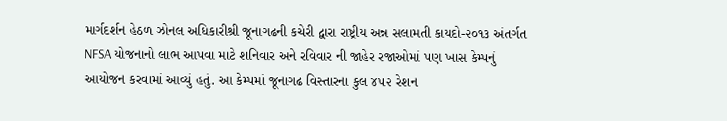માર્ગદર્શન હેઠળ ઝોનલ અધિકારીશ્રી જૂનાગઢની કચેરી દ્વારા રાષ્ટ્રીય અન્ન સલામતી કાયદો-૨૦૧૩ અંતર્ગત NFSA યોજનાનો લાભ આપવા માટે શનિવાર અને રવિવાર ની જાહેર રજાઓમાં પણ ખાસ કેમ્પનું આયોજન કરવામાં આવ્યું હતું. આ કેમ્પમાં જૂનાગઢ વિસ્તારના કુલ ૪૫૨ રેશન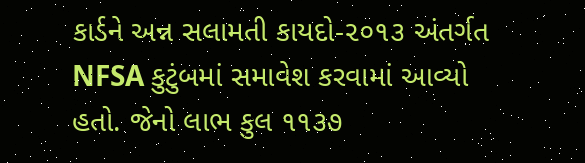કાર્ડને અન્ન સલામતી કાયદો-૨૦૧૩ અંતર્ગત NFSA કુટુંબમાં સમાવેશ કરવામાં આવ્યો હતો. જેનો લાભ કુલ ૧૧૩૭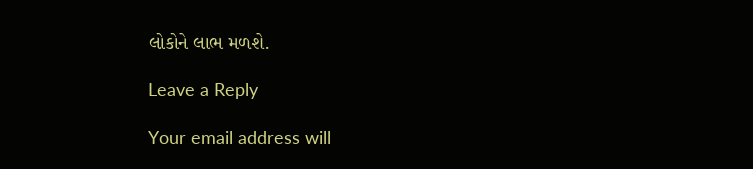લોકોને લાભ મળશે.

Leave a Reply

Your email address will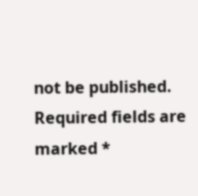not be published. Required fields are marked *